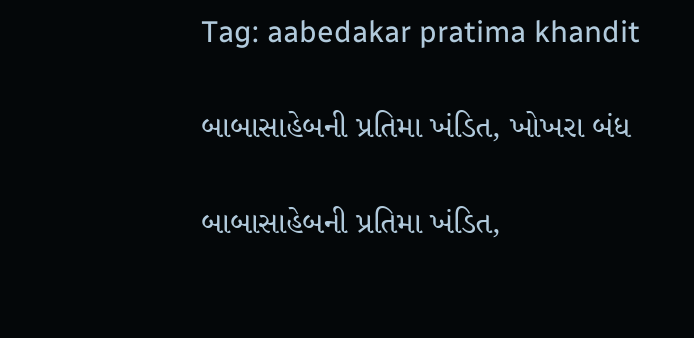Tag: aabedakar pratima khandit

બાબાસાહેબની પ્રતિમા ખંડિત, ખોખરા બંધ

બાબાસાહેબની પ્રતિમા ખંડિત,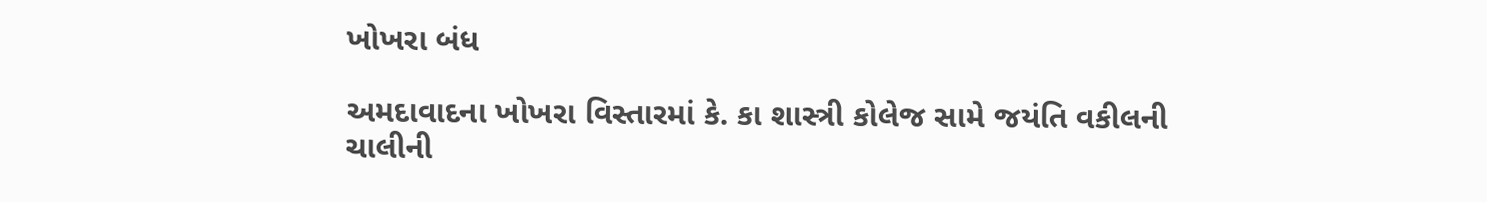ખોખરા બંધ

અમદાવાદના ખોખરા વિસ્તારમાં કે. કા શાસ્ત્રી કોલેજ સામે જયંતિ વકીલની ચાલીની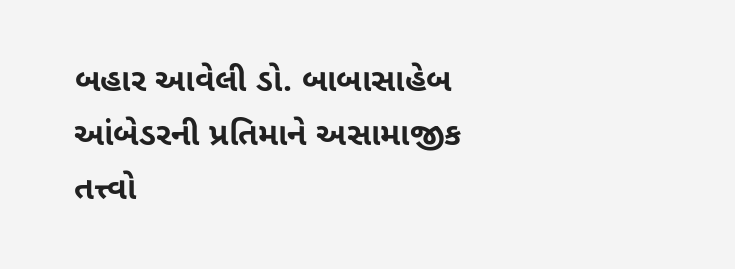બહાર આવેલી ડો. બાબાસાહેબ આંબેડરની પ્રતિમાને અસામાજીક તત્ત્વો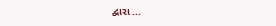દ્વારા ...